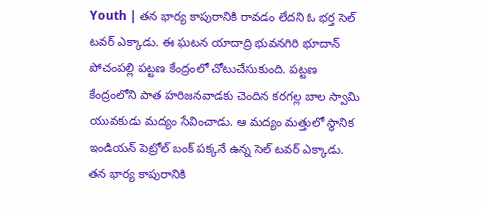Youth | తన భార్య కాపురానికి రావడం లేదని ఓ భర్త సెల్ టవర్ ఎక్కాడు. ఈ ఘటన యాదాద్రి భువనగిరి భూదాన్ పోచంపల్లి పట్టణ కేంద్రంలో చోటుచేసుకుంది. పట్టణ కేంద్రంలోని పాత హరిజనవాడకు చెందిన కరగల్ల బాల స్వామి యువకుడు మద్యం సేవించాడు. ఆ మద్యం మత్తులో స్థానిక ఇండియన్ పెట్రోల్ బంక్ పక్కనే ఉన్న సెల్ టవర్ ఎక్కాడు.
తన భార్య కాపురానికి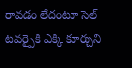రావడం లేదంటూ సెల్ టవర్పైకి ఎక్కి కూర్చుని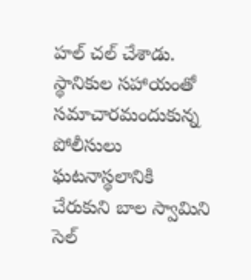హల్ చల్ చేశాడు. స్థానికుల సహాయంతో సమాచారమందుకున్న పోలీసులు ఘటనాస్థలానికి చేరుకుని బాల స్వామిని సెల్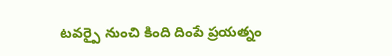టవర్పై నుంచి కింది దింపే ప్రయత్నం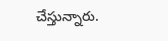చేస్తున్నారు.